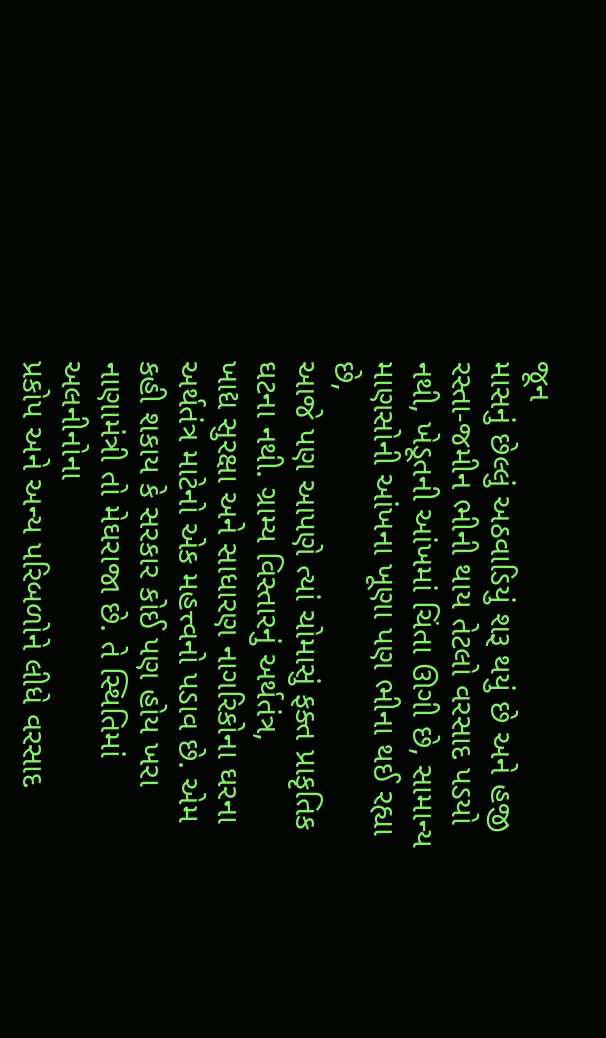જૂન
માસનું છેલ્લું અઠવાડિયું શરૂ થયું છે અને હજી રસ્તા-જમીન ભીની થાય તેટલો વરસાદ પડયો
નથી, ખેડૂતની આંખમાં ચિંતા ઊગી છે, સામાન્ય માણસોની આંખના ખૂણા પણ ભીના થઈ રહ્યા છે,
આજે પણ આપણે ત્યાં ચોમાસું ફક્ત પ્રાકૃતિક ઘટના નથી. ગ્રામ્ય વિસ્તારનું અર્થતંત્ર,
ખાદ્ય સુરક્ષા અને સાધારણ નાગરિકોના ઘરના અર્થતંત્ર માટેનો એક મહત્ત્વનો પડાવ છે. એમ
કહી શકાય કે સરકાર કોઈ પણ હોય ખરા નાણામંત્રી તો મેઘરાજા છે. તે સ્થિતિમાં અલનીનોના
પ્રકોપ અને અન્ય પરિબળોને લીધે વરસાદ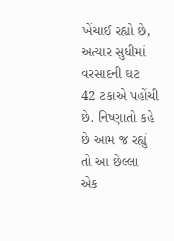ખેંચાઈ રહ્યો છે, અત્યાર સુધીમાં વરસાદની ઘટ
42 ટકાએ પહોંચી છે. નિષ્ણાતો કહે છે આમ જ રહ્યું તો આ છેલ્લા એક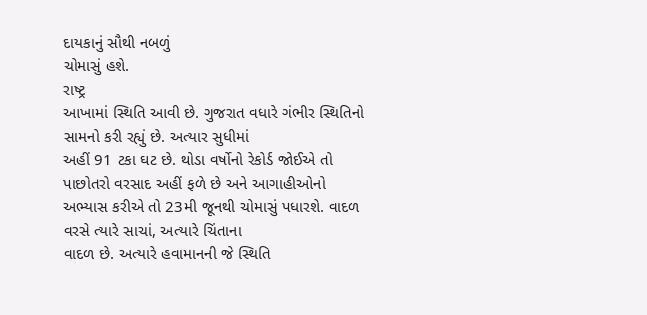દાયકાનું સૌથી નબળું
ચોમાસું હશે.
રાષ્ટ્ર
આખામાં સ્થિતિ આવી છે. ગુજરાત વધારે ગંભીર સ્થિતિનો સામનો કરી રહ્યું છે. અત્યાર સુધીમાં
અહીં 91 ટકા ઘટ છે. થોડા વર્ષોનો રેકોર્ડ જોઈએ તો પાછોતરો વરસાદ અહીં ફળે છે અને આગાહીઓનો
અભ્યાસ કરીએ તો 23મી જૂનથી ચોમાસું પધારશે. વાદળ વરસે ત્યારે સાચાં, અત્યારે ચિંતાના
વાદળ છે. અત્યારે હવામાનની જે સ્થિતિ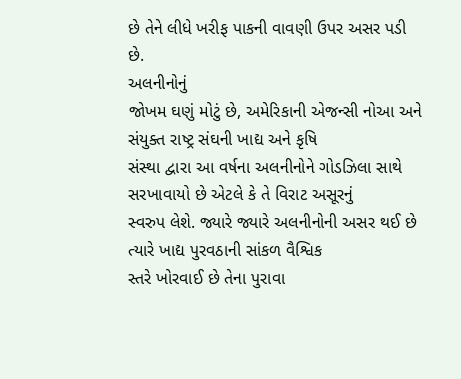છે તેને લીધે ખરીફ પાકની વાવણી ઉપર અસર પડી છે.
અલનીનોનું
જોખમ ઘણું મોટું છે, અમેરિકાની એજન્સી નોઆ અને સંયુક્ત રાષ્ટ્ર સંઘની ખાદ્ય અને કૃષિ
સંસ્થા દ્વારા આ વર્ષના અલનીનોને ગોડઝિલા સાથે સરખાવાયો છે એટલે કે તે વિરાટ અસૂરનું
સ્વરુપ લેશે. જ્યારે જ્યારે અલનીનોની અસર થઈ છે ત્યારે ખાદ્ય પુરવઠાની સાંકળ વૈશ્વિક
સ્તરે ખોરવાઈ છે તેના પુરાવા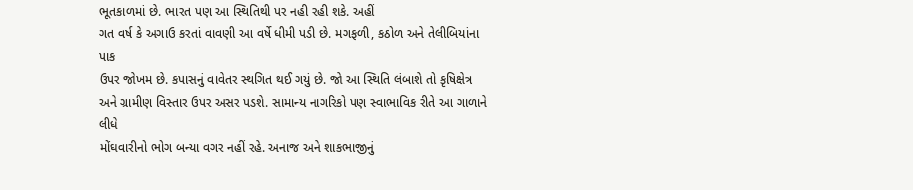ભૂતકાળમાં છે. ભારત પણ આ સ્થિતિથી પર નહી રહી શકે. અહીં
ગત વર્ષ કે અગાઉ કરતાં વાવણી આ વર્ષે ધીમી પડી છે. મગફળી, કઠોળ અને તેલીબિયાંના પાક
ઉપર જોખમ છે. કપાસનું વાવેતર સ્થગિત થઈ ગયું છે. જો આ સ્થિતિ લંબાશે તો કૃષિક્ષેત્ર
અને ગ્રામીણ વિસ્તાર ઉપર અસર પડશે. સામાન્ય નાગરિકો પણ સ્વાભાવિક રીતે આ ગાળાને લીધે
મોંઘવારીનો ભોગ બન્યા વગર નહીં રહે. અનાજ અને શાકભાજીનું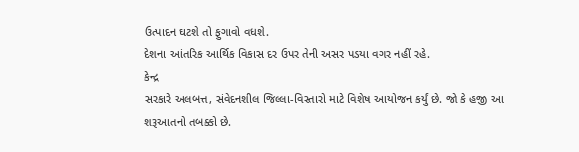ઉત્પાદન ઘટશે તો ફુગાવો વધશે.
દેશના આંતરિક આર્થિક વિકાસ દર ઉપર તેની અસર પડયા વગર નહીં રહે.
કેન્દ્ર
સરકારે અલબત્ત, સંવેદનશીલ જિલ્લા-વિસ્તારો માટે વિશેષ આયોજન કર્યું છે. જો કે હજી આ
શરૂઆતનો તબક્કો છે.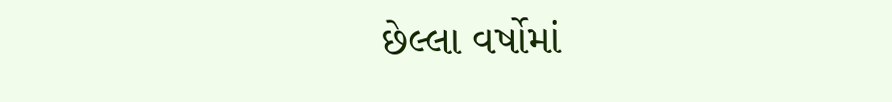છેલ્લા વર્ષોમાં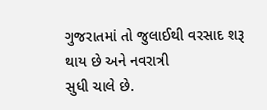ગુજરાતમાં તો જુલાઈથી વરસાદ શરૂ થાય છે અને નવરાત્રી
સુધી ચાલે છે.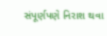સંપૂર્ણપણે નિરાશ થવા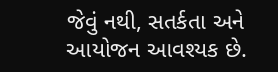જેવું નથી, સતર્કતા અને આયોજન આવશ્યક છે.